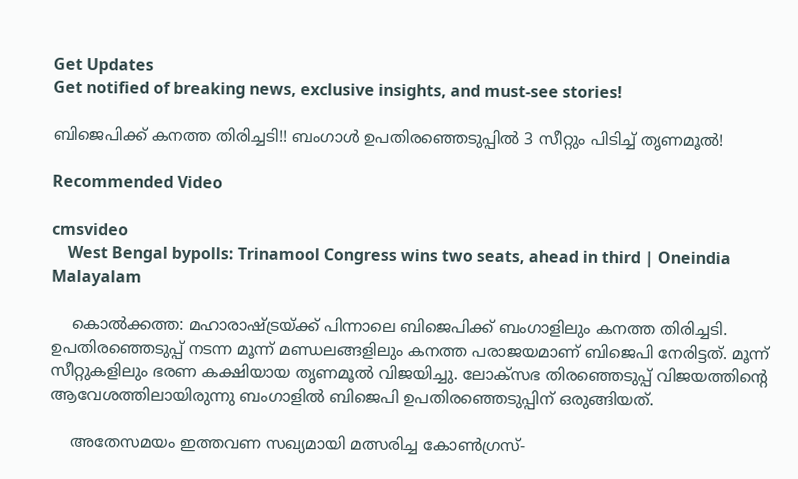Get Updates
Get notified of breaking news, exclusive insights, and must-see stories!

ബിജെപിക്ക് കനത്ത തിരിച്ചടി!! ബംഗാള്‍ ഉപതിരഞ്ഞെടുപ്പില്‍ 3 സീറ്റും പിടിച്ച് തൃണമൂല്‍!

Recommended Video

cmsvideo
    West Bengal bypolls: Trinamool Congress wins two seats, ahead in third | Oneindia Malayalam

    കൊല്‍ക്കത്ത: മഹാരാഷ്ട്രയ്ക്ക് പിന്നാലെ ബിജെപിക്ക് ബംഗാളിലും കനത്ത തിരിച്ചടി. ഉപതിരഞ്ഞെടുപ്പ് നടന്ന മൂന്ന് മണ്ഡലങ്ങളിലും കനത്ത പരാജയമാണ് ബിജെപി നേരിട്ടത്. മൂന്ന് സീറ്റുകളിലും ഭരണ കക്ഷിയായ തൃണമൂല്‍ വിജയിച്ചു. ലോക്സഭ തിരഞ്ഞെടുപ്പ് വിജയത്തിന്‍റെ ആവേശത്തിലായിരുന്നു ബംഗാളില്‍ ബിജെപി ഉപതിരഞ്ഞെടുപ്പിന് ഒരുങ്ങിയത്.

    അതേസമയം ഇത്തവണ സഖ്യമായി മത്സരിച്ച കോണ്‍ഗ്രസ്-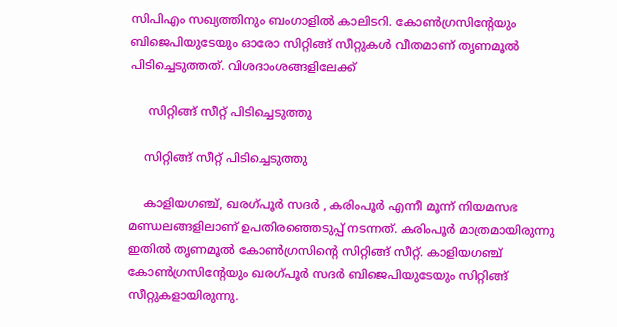സിപിഎം സഖ്യത്തിനും ബംഗാളില്‍ കാലിടറി. കോണ്‍ഗ്രസിന്‍റേയും ബിജെപിയുടേയും ഓരോ സിറ്റിങ്ങ് സീറ്റുകള്‍ വീതമാണ് തൃണമൂല്‍ പിടിച്ചെടുത്തത്. വിശദാംശങ്ങളിലേക്ക്

     സിറ്റിങ്ങ് സീറ്റ് പിടിച്ചെടുത്തു

    സിറ്റിങ്ങ് സീറ്റ് പിടിച്ചെടുത്തു

    കാളിയഗഞ്ച്, ഖരഗ്പൂര്‍ സദര്‍ , കരിംപൂര്‍ എന്നീ മൂന്ന് നിയമസഭ മണ്ഡലങ്ങളിലാണ് ഉപതിരഞ്ഞെടുപ്പ് നടന്നത്. കരിംപൂര്‍ മാത്രമായിരുന്നു ഇതില്‍ തൃണമൂല്‍ കോണ്‍ഗ്രസിന്‍റെ സിറ്റിങ്ങ് സീറ്റ്. കാളിയഗഞ്ച് കോണ്‍ഗ്രസിന്‍റേയും ഖരഗ്പൂര്‍ സദര്‍ ബിജെപിയുടേയും സിറ്റിങ്ങ് സീറ്റുകളായിരുന്നു.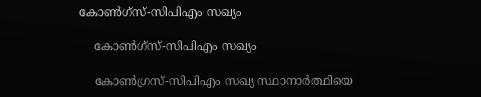കോണ്‍ഗ്സ്-സിപിഎം സഖ്യം

    കോണ്‍ഗ്സ്-സിപിഎം സഖ്യം

    കോണ്‍ഗ്രസ്-സിപിഎം സഖ്യ സ്ഥാനാര്‍ത്ഥിയെ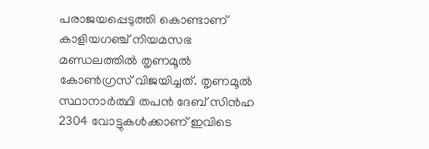പരാജയപ്പെടുത്തി കൊണ്ടാണ് കാളിയഗഞ്ച് നിയമസഭ മണ്ഡലത്തില്‍ തൃണമൂല്‍ കോണ്‍ഗ്രസ് വിജയിച്ചത്. തൃണമൂല്‍ സ്ഥാനാര്‍ത്ഥി തപന്‍ ദേബ് സിന്‍ഹ 2304 വോട്ടുകള്‍ക്കാണ് ഇവിടെ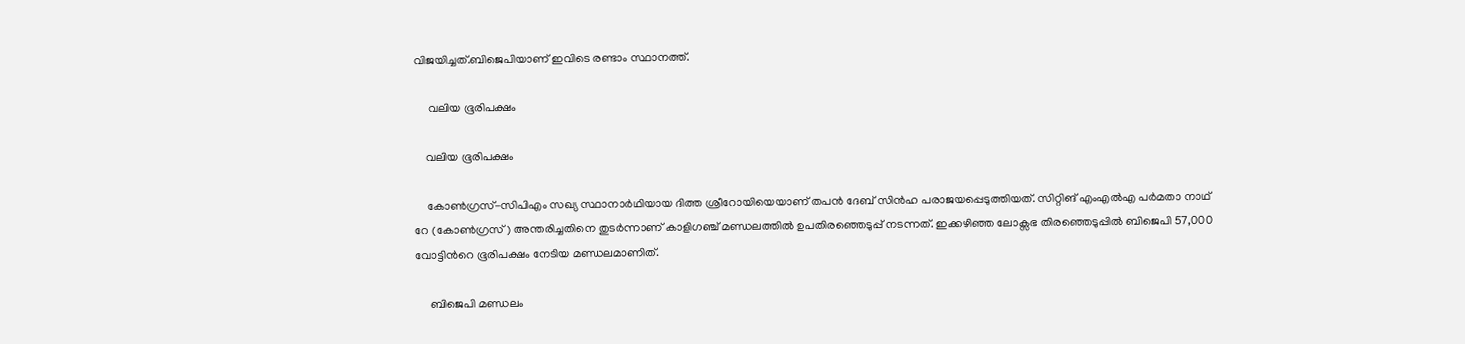വിജയിച്ചത്.ബിജെപിയാണ് ഇവിടെ രണ്ടാം സ്ഥാനത്ത്.

     വലിയ ഭൂരിപക്ഷം

    വലിയ ഭൂരിപക്ഷം

    കോൺഗ്രസ്-സിപിഎം സഖ്യ സ്ഥാനാർഥിയായ ദിത്ത ശ്രീറോയിയെയാണ് തപന്‍ ദേബ് സിന്‍ഹ പരാജയപ്പെടുത്തിയത്. സിറ്റിങ് എംഎൽഎ പർമതാ നാഥ് റേ (കോൺഗ്രസ്) അന്തരിച്ചതിനെ തുടർന്നാണ് കാളിഗഞ്ച് മണ്ഡലത്തിൽ ഉപതിരഞ്ഞെടുപ്പ് നടന്നത്. ഇക്കഴിഞ്ഞ ലോക്സഭ തിരഞ്ഞെടുപ്പില്‍ ബിജെപി 57,000 വോട്ടിന്‍റെ ഭൂരിപക്ഷം നേടിയ മണ്ഡലമാണിത്.

     ബിജെപി മണ്ഡലം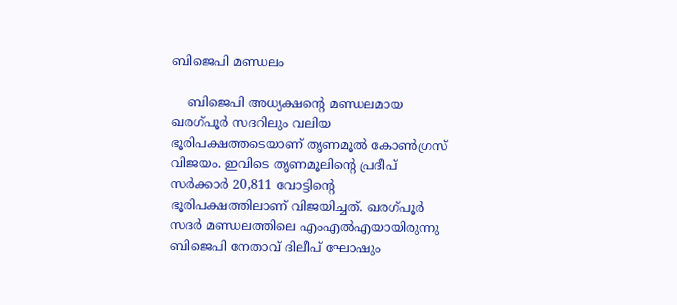ബിജെപി മണ്ഡലം

    ബിജെപി അധ്യക്ഷന്‍റെ മണ്ഡലമായ ഖരഗ്പൂര്‍ സദറിലും വലിയ ഭൂരിപക്ഷത്തടെയാണ് തൃണമൂല്‍ കോണ്‍ഗ്രസ് വിജയം. ഇവിടെ തൃണമൂലിന്‍റെ പ്രദീപ് സര്‍ക്കാര്‍ 20,811 വോട്ടിന്‍റെ ഭൂരിപക്ഷത്തിലാണ് വിജയിച്ചത്. ഖരഗ്പൂര്‍ സദര്‍ മണ്ഡലത്തിലെ എംഎല്‍എയായിരുന്നു ബിജെപി നേതാവ് ദിലീപ് ഘോഷും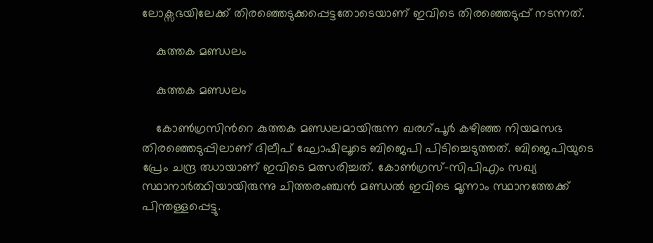ലോക്സഭയിലേക്ക് തിരഞ്ഞെടുക്കപ്പെട്ടതോടെയാണ് ഇവിടെ തിരഞ്ഞെടുപ്പ് നടന്നത്.

    കുത്തക മണ്ഡലം

    കുത്തക മണ്ഡലം

    കോണ്‍ഗ്രസിന്‍റെ കുത്തക മണ്ഡലമായിരുന്ന ഖരഗ്പൂര്‍ കഴിഞ്ഞ നിയമസഭ തിരഞ്ഞെടുപ്പിലാണ് ദിലീപ് ഘോഷിലൂടെ ബിജെപി പിടിച്ചെടുത്തത്. ബിജെപിയുടെ പ്രേം ചന്ദ്ര ഝായാണ് ഇവിടെ മത്സരിച്ചത്. കോണ്‍ഗ്രസ്-സിപിഎം സഖ്യ സ്ഥാനാര്‍ത്ഥിയായിരുന്നു ചിത്തരംഞ്ചന്‍ മണ്ഡല്‍ ഇവിടെ മൂന്നാം സ്ഥാനത്തേക്ക് പിന്തള്ളപ്പെട്ടു.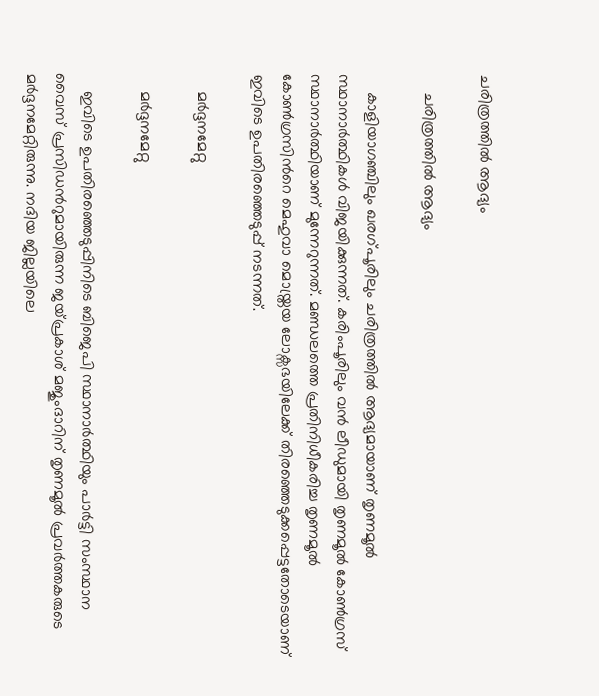ചരിത്രത്തില്‍ ആദ്യം

    ചരിത്രത്തില്‍ ആദ്യം

    കാളിയാഗഞ്ചിലും ഖരഗ്പൂരിലും ചരിത്രത്തില്‍ ആദ്യമായാണ് തൃണമൂല്‍ സ്ഥാനാര്‍ത്ഥികള്‍ വിജയിക്കുന്നത്. കരിംപൂരിലും വന്‍ ലീഡുമായി തൃണമൂല്‍ കോണ്‍ഗ്രസ് സ്ഥാനാര്‍ത്ഥിയാണ് മുന്നേറുന്നത്. മണ്ഡലത്തെ പ്രതിനിധീകരിച്ച തൃണമൂല്‍ കോണ്‍ഗ്രസിന്‍റെ മെഹുവാ മൊയ്ത്രയ ലോക്സഭയിലേക്ക് തിരഞ്ഞെടുക്കപ്പെട്ടതോടെയാണ് ഇവിടെ ഉപതിരഞ്ഞെടുപ്പ് നടന്നത്.

    മര്‍ദ്ദനമേറ്റു

    മര്‍ദ്ദനമേറ്റു

    ഇവിടെ ഉപതിരഞ്ഞെടുപ്പിനിടെ ബിജെപി സ്ഥാനാര്‍ത്ഥിയും പാര്‍ട്ടി സംസ്ഥാന വൈസ് പ്രസിഡന്‍റുമായിരുന്ന ജയ്പ്രകാശ് മജുംദാറിന് തൃണമൂല്‍ പ്രവര്‍ത്തകരുടെ മര്‍ദ്ദനമേറ്റിരുന്നു. നദിയ ജില്ലയിലെ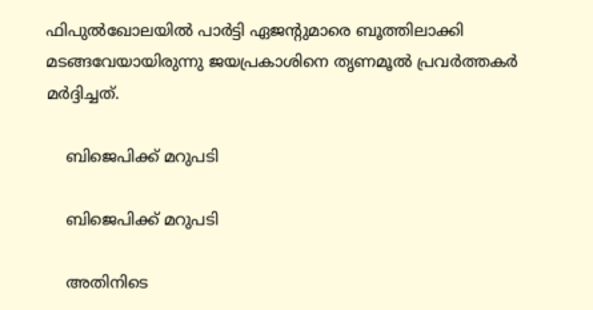ഫിപുല്‍ഖോലയില്‍ പാര്‍ട്ടി ഏജന്‍റുമാരെ ബൂത്തിലാക്കി മടങ്ങവേയായിരുന്നു ജയപ്രകാശിനെ തൃണമൂല്‍ പ്രവര്‍ത്തകര്‍ മര്‍ദ്ദിച്ചത്.

    ബിജെപിക്ക് മറുപടി

    ബിജെപിക്ക് മറുപടി

    അതിനിടെ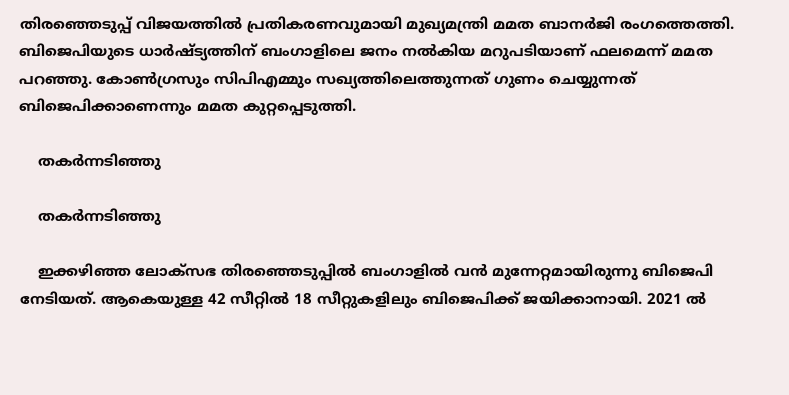തിരഞ്ഞെടുപ്പ് വിജയത്തില്‍ പ്രതികരണവുമായി മുഖ്യമന്ത്രി മമത ബാനര്‍ജി രംഗത്തെത്തി. ബിജെപിയുടെ ധാര്‍ഷ്ട്യത്തിന് ബംഗാളിലെ ജനം നല്‍കിയ മറുപടിയാണ് ഫലമെന്ന് മമത പറഞ്ഞു. കോണ്‍ഗ്രസും സിപിഎമ്മും സഖ്യത്തിലെത്തുന്നത് ഗുണം ചെയ്യുന്നത് ബിജെപിക്കാണെന്നും മമത കുറ്റപ്പെടുത്തി.

    തകര്‍ന്നടി‍ഞ്ഞു

    തകര്‍ന്നടി‍ഞ്ഞു

    ഇക്കഴിഞ്ഞ ലോക്സഭ തിരഞ്ഞെടുപ്പില്‍ ബംഗാളില്‍ വന്‍ മുന്നേറ്റമായിരുന്നു ബിജെപി നേടിയത്. ആകെയുള്ള 42 സീറ്റില്‍ 18 സീറ്റുകളിലും ബിജെപിക്ക് ജയിക്കാനായി. 2021 ല്‍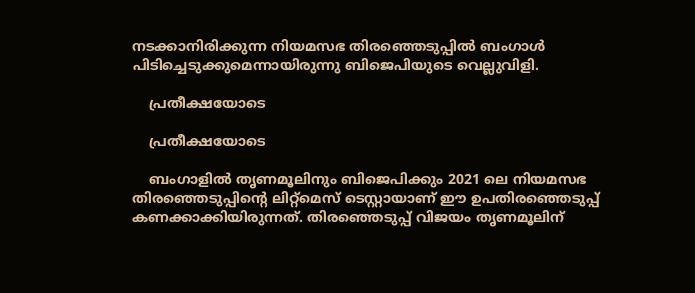നടക്കാനിരിക്കുന്ന നിയമസഭ തിരഞ്ഞെടുപ്പില്‍ ബംഗാള്‍ പിടിച്ചെടുക്കുമെന്നായിരുന്നു ബിജെപിയുടെ വെല്ലുവിളി.

    പ്രതീക്ഷയോടെ

    പ്രതീക്ഷയോടെ

    ബംഗാളില്‍ തൃണമൂലിനും ബിജെപിക്കും 2021 ലെ നിയമസഭ തിരഞ്ഞെടുപ്പിന്‍റെ ലിറ്റ്‌മെസ് ടെസ്റ്റായാണ് ഈ ഉപതിരഞ്ഞെടുപ്പ് കണക്കാക്കിയിരുന്നത്. തിരഞ്ഞെടുപ്പ് വിജയം തൃണമൂലിന്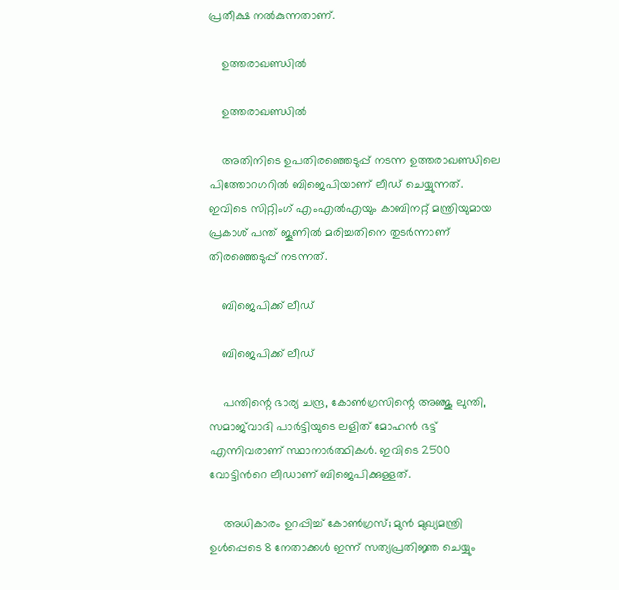പ്രതീക്ഷ നല്‍കുന്നതാണ്.

    ഉത്തരാഖണ്ഡില്‍

    ഉത്തരാഖണ്ഡില്‍

    അതിനിടെ ഉപതിരഞ്ഞെടുപ്പ് നടന്ന ഉത്തരാഖണ്ഡിലെ പിത്തോറഗറില്‍ ബിജെപിയാണ് ലീഡ് ചെയ്യുന്നത്. ഇവിടെ സിറ്റിംഗ് എം‌എൽ‌എയും കാബിനറ്റ് മന്ത്രിയുമായ പ്രകാശ് പന്ത് ജൂണിൽ മരിച്ചതിനെ തുടര്‍ന്നാണ് തിരഞ്ഞെടുപ്പ് നടന്നത്.

    ബിജെപിക്ക് ലീഡ്

    ബിജെപിക്ക് ലീഡ്

    പന്തിന്റെ ഭാര്യ ചന്ദ്ര, കോൺഗ്രസിന്റെ അഞ്ജു ലുന്തി, സമാജ്‌വാദി പാർട്ടിയുടെ ലളിത് മോഹൻ ഭട്ട് എന്നിവരാണ് സ്ഥാനാര്‍ത്ഥികള്‍. ഇവിടെ 2500 വോട്ടിന്‍റെ ലീഡാണ് ബിജെപിക്കുള്ളത്.

    അധികാരം ഉറപ്പിച്ച് കോണ്‍ഗ്രസ്; മുന്‍ മുഖ്യമന്ത്രി ഉള്‍പ്പെടെ 8 നേതാക്കള്‍ ഇന്ന് സത്യപ്രതിജ്ഞ ചെയ്യും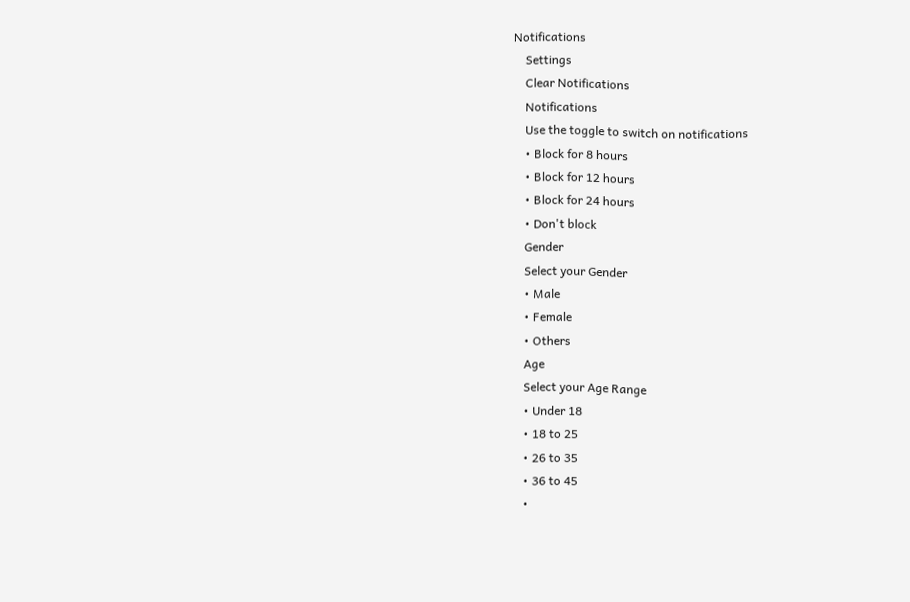Notifications
    Settings
    Clear Notifications
    Notifications
    Use the toggle to switch on notifications
    • Block for 8 hours
    • Block for 12 hours
    • Block for 24 hours
    • Don't block
    Gender
    Select your Gender
    • Male
    • Female
    • Others
    Age
    Select your Age Range
    • Under 18
    • 18 to 25
    • 26 to 35
    • 36 to 45
    •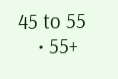45 to 55
    • 55+